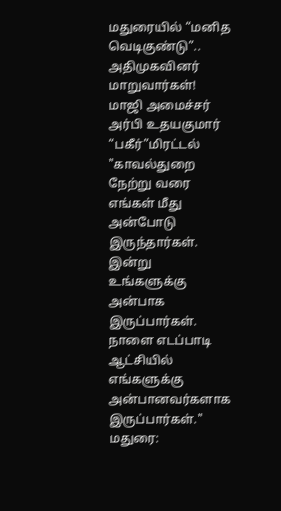மதுரையில் “மனித வெடிகுண்டு”.. அதிமுகவினர் மாறுவார்கள்! மாஜி அமைச்சர் அர்பி உதயகுமார் “பகீர்”மிரட்டல்
"காவல்துறை நேற்று வரை எங்கள் மீது அன்போடு இருந்தார்கள். இன்று உங்களுக்கு அன்பாக இருப்பார்கள். நாளை எடப்பாடி ஆட்சியில் எங்களுக்கு அன்பானவர்களாக இருப்பார்கள்."
மதுரை: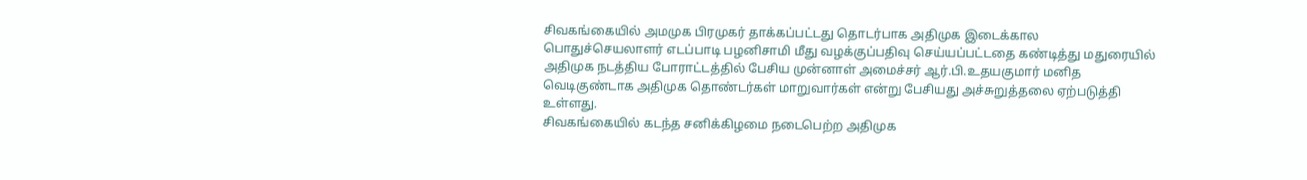சிவகங்கையில் அமமுக பிரமுகர் தாக்கப்பட்டது தொடர்பாக அதிமுக இடைக்கால பொதுச்செயலாளர் எடப்பாடி பழனிசாமி மீது வழக்குப்பதிவு செய்யப்பட்டதை கண்டித்து மதுரையில் அதிமுக நடத்திய போராட்டத்தில் பேசிய முன்னாள் அமைச்சர் ஆர்.பி.உதயகுமார் மனித வெடிகுண்டாக அதிமுக தொண்டர்கள் மாறுவார்கள் என்று பேசியது அச்சுறுத்தலை ஏற்படுத்தி உள்ளது.
சிவகங்கையில் கடந்த சனிக்கிழமை நடைபெற்ற அதிமுக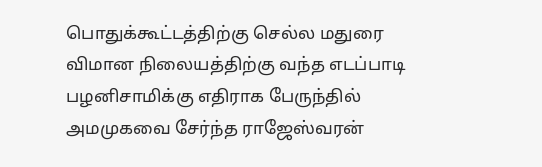பொதுக்கூட்டத்திற்கு செல்ல மதுரை விமான நிலையத்திற்கு வந்த எடப்பாடி பழனிசாமிக்கு எதிராக பேருந்தில் அமமுகவை சேர்ந்த ராஜேஸ்வரன்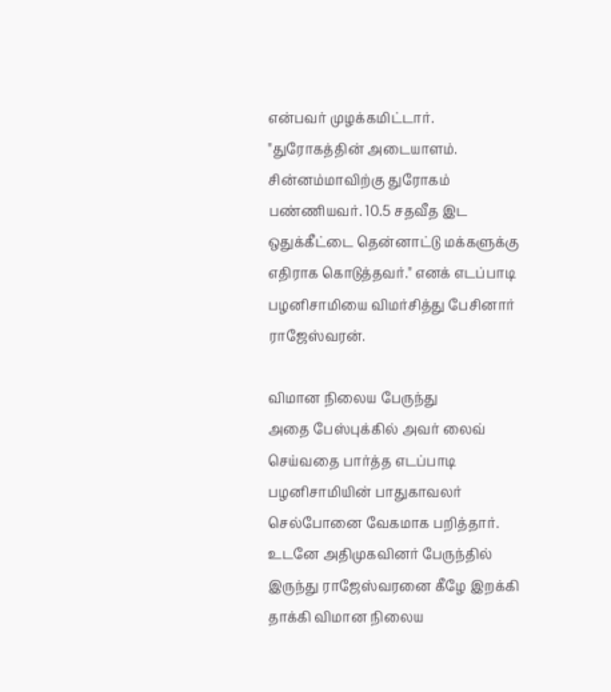என்பவர் முழக்கமிட்டார்.
"துரோகத்தின் அடையாளம். சின்னம்மாவிற்கு துரோகம் பண்ணியவர். 10.5 சதவீத இட ஒதுக்கீட்டை தென்னாட்டு மக்களுக்கு எதிராக கொடுத்தவர்." எனக் எடப்பாடி பழனிசாமியை விமர்சித்து பேசினார் ராஜேஸ்வரன்.

விமான நிலைய பேருந்து
அதை பேஸ்புக்கில் அவர் லைவ் செய்வதை பார்த்த எடப்பாடி பழனிசாமியின் பாதுகாவலர் செல்போனை வேகமாக பறித்தார். உடனே அதிமுகவினர் பேருந்தில் இருந்து ராஜேஸ்வரனை கீழே இறக்கி தாக்கி விமான நிலைய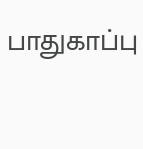பாதுகாப்பு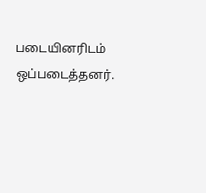படையினரிடம் ஒப்படைத்தனர்.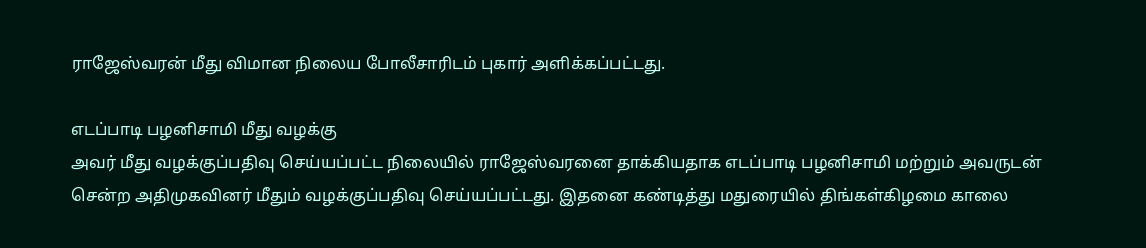ராஜேஸ்வரன் மீது விமான நிலைய போலீசாரிடம் புகார் அளிக்கப்பட்டது.

எடப்பாடி பழனிசாமி மீது வழக்கு
அவர் மீது வழக்குப்பதிவு செய்யப்பட்ட நிலையில் ராஜேஸ்வரனை தாக்கியதாக எடப்பாடி பழனிசாமி மற்றும் அவருடன் சென்ற அதிமுகவினர் மீதும் வழக்குப்பதிவு செய்யப்பட்டது. இதனை கண்டித்து மதுரையில் திங்கள்கிழமை காலை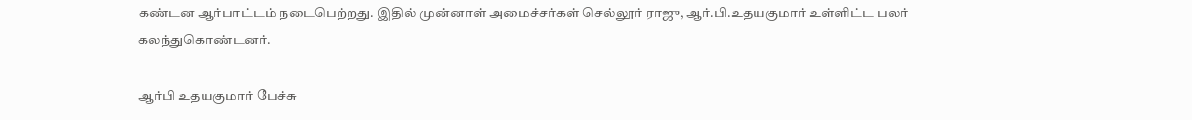கண்டன ஆர்பாட்டம் நடைபெற்றது. இதில் முன்னாள் அமைச்சர்கள் செல்லூர் ராஜு, ஆர்.பி.உதயகுமார் உள்ளிட்ட பலர் கலந்துகொண்டனர்.

ஆர்பி உதயகுமார் பேச்சு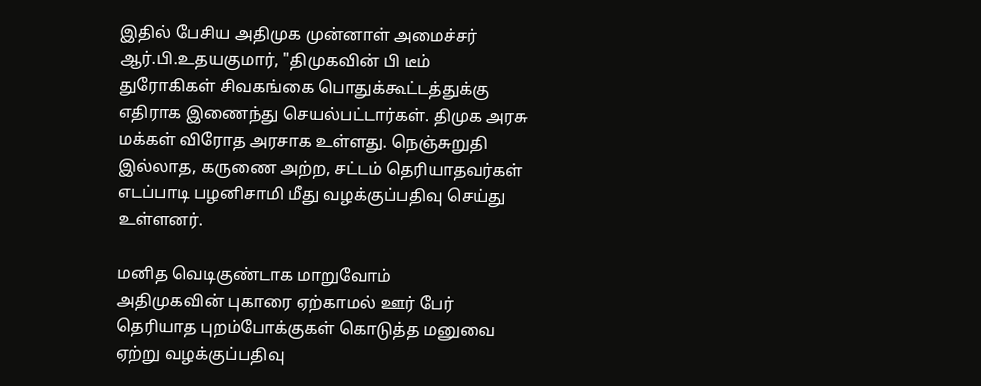இதில் பேசிய அதிமுக முன்னாள் அமைச்சர் ஆர்.பி.உதயகுமார், "திமுகவின் பி டீம் துரோகிகள் சிவகங்கை பொதுக்கூட்டத்துக்கு எதிராக இணைந்து செயல்பட்டார்கள். திமுக அரசு மக்கள் விரோத அரசாக உள்ளது. நெஞ்சுறுதி இல்லாத, கருணை அற்ற, சட்டம் தெரியாதவர்கள் எடப்பாடி பழனிசாமி மீது வழக்குப்பதிவு செய்து உள்ளனர்.

மனித வெடிகுண்டாக மாறுவோம்
அதிமுகவின் புகாரை ஏற்காமல் ஊர் பேர் தெரியாத புறம்போக்குகள் கொடுத்த மனுவை ஏற்று வழக்குப்பதிவு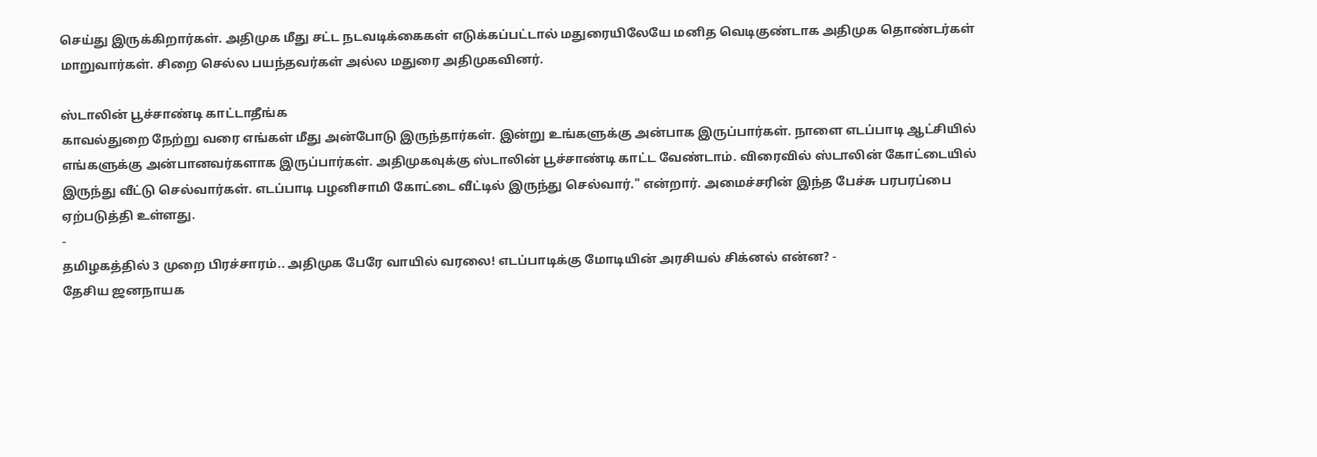செய்து இருக்கிறார்கள். அதிமுக மீது சட்ட நடவடிக்கைகள் எடுக்கப்பட்டால் மதுரையிலேயே மனித வெடிகுண்டாக அதிமுக தொண்டர்கள் மாறுவார்கள். சிறை செல்ல பயந்தவர்கள் அல்ல மதுரை அதிமுகவினர்.

ஸ்டாலின் பூச்சாண்டி காட்டாதீங்க
காவல்துறை நேற்று வரை எங்கள் மீது அன்போடு இருந்தார்கள். இன்று உங்களுக்கு அன்பாக இருப்பார்கள். நாளை எடப்பாடி ஆட்சியில் எங்களுக்கு அன்பானவர்களாக இருப்பார்கள். அதிமுகவுக்கு ஸ்டாலின் பூச்சாண்டி காட்ட வேண்டாம். விரைவில் ஸ்டாலின் கோட்டையில் இருந்து வீட்டு செல்வார்கள். எடப்பாடி பழனிசாமி கோட்டை வீட்டில் இருந்து செல்வார்." என்றார். அமைச்சரின் இந்த பேச்சு பரபரப்பை ஏற்படுத்தி உள்ளது.
-
தமிழகத்தில் 3 முறை பிரச்சாரம்.. அதிமுக பேரே வாயில் வரலை! எடப்பாடிக்கு மோடியின் அரசியல் சிக்னல் என்ன? -
தேசிய ஜனநாயக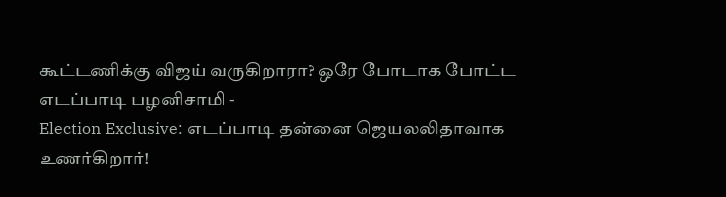கூட்டணிக்கு விஜய் வருகிறாரா? ஒரே போடாக போட்ட எடப்பாடி பழனிசாமி -
Election Exclusive: எடப்பாடி தன்னை ஜெயலலிதாவாக உணர்கிறார்!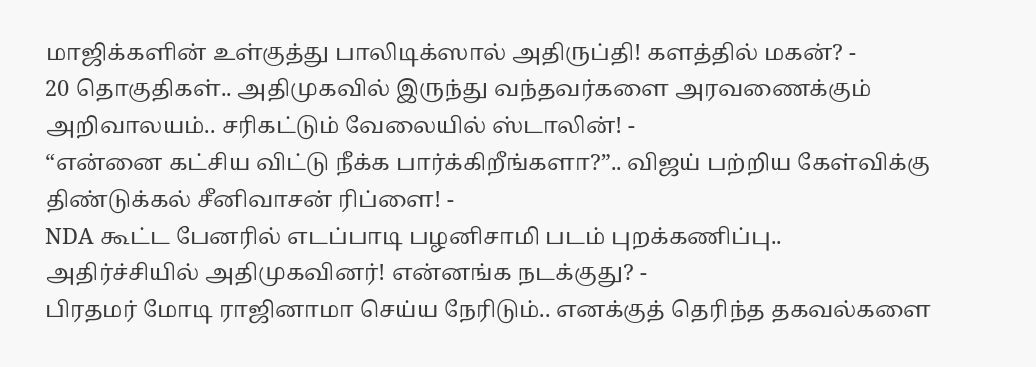மாஜிக்களின் உள்குத்து பாலிடிக்ஸால் அதிருப்தி! களத்தில் மகன்? -
20 தொகுதிகள்.. அதிமுகவில் இருந்து வந்தவர்களை அரவணைக்கும் அறிவாலயம்.. சரிகட்டும் வேலையில் ஸ்டாலின்! -
“என்னை கட்சிய விட்டு நீக்க பார்க்கிறீங்களா?”.. விஜய் பற்றிய கேள்விக்கு திண்டுக்கல் சீனிவாசன் ரிப்ளை! -
NDA கூட்ட பேனரில் எடப்பாடி பழனிசாமி படம் புறக்கணிப்பு.. அதிர்ச்சியில் அதிமுகவினர்! என்னங்க நடக்குது? -
பிரதமர் மோடி ராஜினாமா செய்ய நேரிடும்.. எனக்குத் தெரிந்த தகவல்களை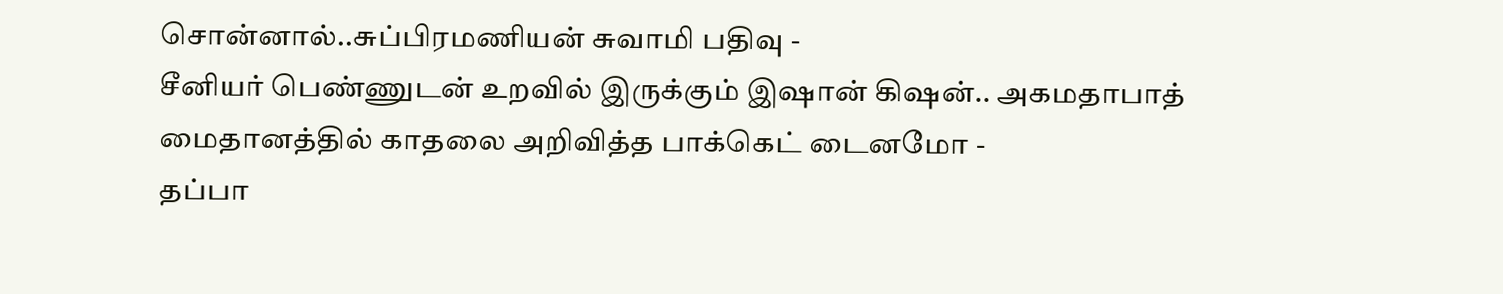சொன்னால்..சுப்பிரமணியன் சுவாமி பதிவு -
சீனியர் பெண்ணுடன் உறவில் இருக்கும் இஷான் கிஷன்.. அகமதாபாத் மைதானத்தில் காதலை அறிவித்த பாக்கெட் டைனமோ -
தப்பா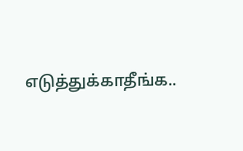எடுத்துக்காதீங்க..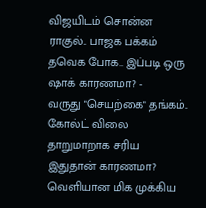விஜயிடம் சொன்ன ராகுல்.. பாஜக பக்கம் தவெக போக.. இப்படி ஒரு ஷாக் காரணமா? -
வருது "செயற்கை" தங்கம்.. கோல்ட் விலை தாறுமாறாக சரிய இதுதான் காரணமா? வெளியான மிக முக்கிய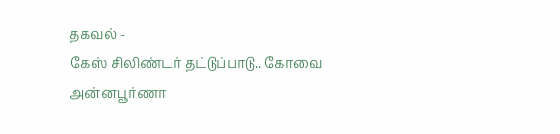தகவல் -
கேஸ் சிலிண்டர் தட்டுப்பாடு.. கோவை அன்னபூர்ணா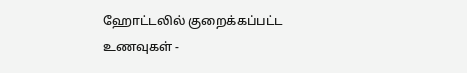ஹோட்டலில் குறைக்கப்பட்ட உணவுகள் -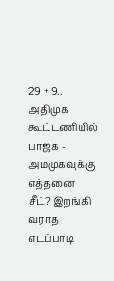29 + 9.. அதிமுக கூட்டணியில் பாஜக - அமமுகவுக்கு எத்தனை சீட்? இறங்கி வராத எடப்பாடி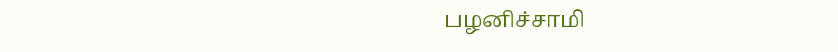பழனிச்சாமி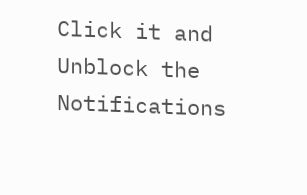Click it and Unblock the Notifications